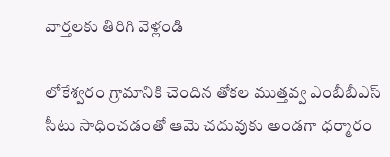వార్తలకు తిరిగి వెళ్లండి

లోకేశ్వరం గ్రామానికి చెందిన తోకల ముత్తవ్వ ఎంబీబీఎస్ సీటు సాధించడంతో ఆమె చదువుకు అండగా ధర్మారం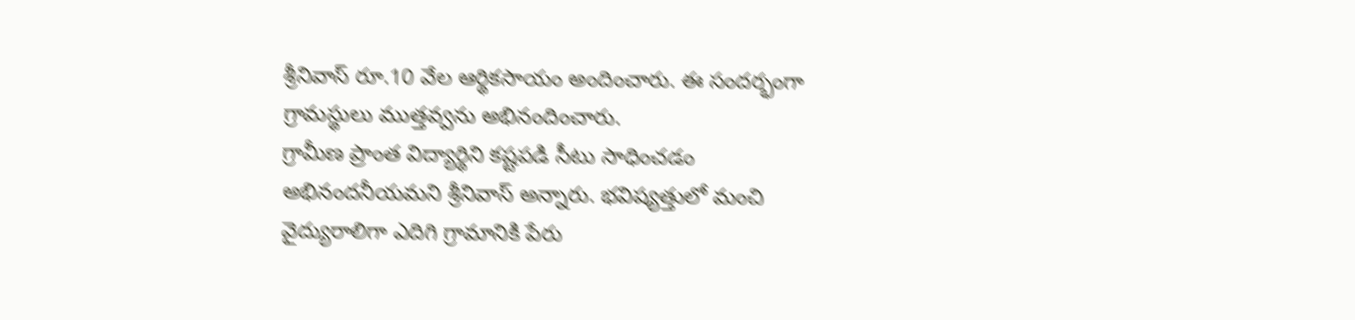శ్రీనివాస్ రూ.10 వేల ఆర్థికసాయం అందించారు. ఈ సందర్భంగా గ్రామస్థులు ముత్తవ్వను అభినందించారు.
గ్రామీణ ప్రాంత విద్యార్థిని కష్టపడి సీటు సాధించడం అభినందనీయమని శ్రీనివాస్ అన్నారు. భవిష్యత్తులో మంచి వైద్యురాలిగా ఎదిగి గ్రామానికి పేరు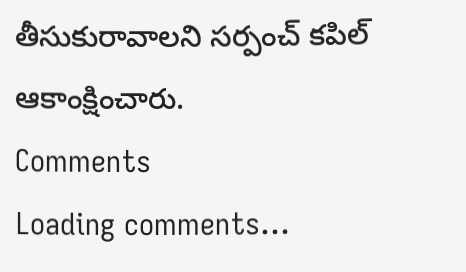తీసుకురావాలని సర్పంచ్ కపిల్ ఆకాంక్షించారు.
Comments
Loading comments...